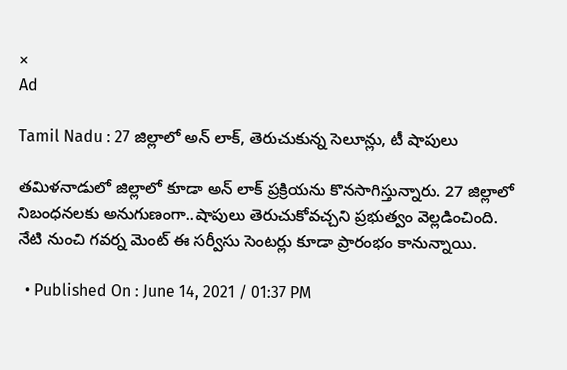×
Ad

Tamil Nadu : 27 జిల్లాలో అన్ లాక్, తెరుచుకున్న సెలూన్లు, టీ షాపులు

తమిళనాడులో జిల్లాలో కూడా అన్ లాక్ ప్రక్రియను కొనసాగిస్తున్నారు. 27 జిల్లాలో నిబంధనలకు అనుగుణంగా..షాపులు తెరుచుకోవచ్చని ప్రభుత్వం వెల్లడించింది. నేటి నుంచి గవర్న మెంట్ ఈ సర్వీసు సెంటర్లు కూడా ప్రారంభం కానున్నాయి.

  • Published On : June 14, 2021 / 01:37 PM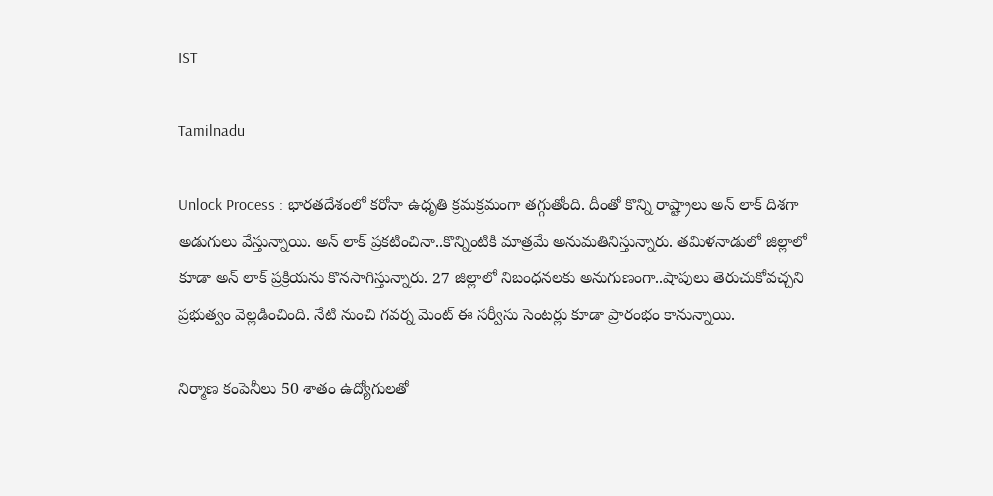IST

Tamilnadu

Unlock Process : భారతదేశంలో కరోనా ఉధృతి క్రమక్రమంగా తగ్గుతోంది. దీంతో కొన్ని రాష్ట్రాలు అన్ లాక్ దిశగా అడుగులు వేస్తున్నాయి. అన్ లాక్ ప్రకటించినా..కొన్నింటికి మాత్రమే అనుమతినిస్తున్నారు. తమిళనాడులో జిల్లాలో కూడా అన్ లాక్ ప్రక్రియను కొనసాగిస్తున్నారు. 27 జిల్లాలో నిబంధనలకు అనుగుణంగా..షాపులు తెరుచుకోవచ్చని ప్రభుత్వం వెల్లడించింది. నేటి నుంచి గవర్న మెంట్ ఈ సర్వీసు సెంటర్లు కూడా ప్రారంభం కానున్నాయి.

నిర్మాణ కంపెనీలు 50 శాతం ఉద్యోగుల‌తో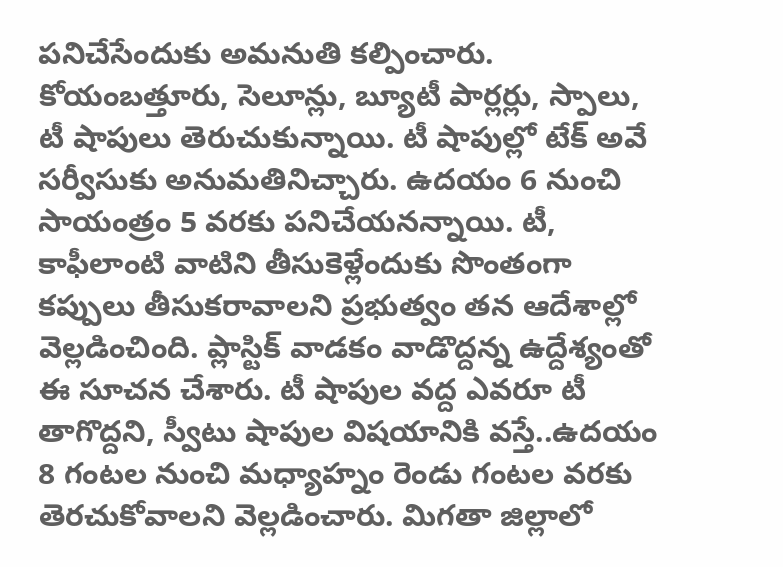ప‌నిచేసేందుకు అమ‌నుతి క‌ల్పించారు. కోయంబ‌త్తూరు, సెలూన్లు, బ్యూటీ పార్లర్లు, స్పాలు, టీ షాపులు తెరుచుకున్నాయి. టీ షాపుల్లో టేక్ అవే సర్వీసుకు అనుమతినిచ్చారు. ఉదయం 6 నుంచి సాయంత్రం 5 వరకు పనిచేయనన్నాయి. టీ, కాఫీలాంటి వాటిని తీసుకెళ్లేందుకు సొంతంగా కప్పులు తీసుకరావాలని ప్రభుత్వం తన ఆదేశాల్లో వెల్లడించింది. ప్లాస్టిక్ వాడకం వాడొద్దన్న ఉద్దేశ్యంతో ఈ సూచన చేశారు. టీ షాపుల వద్ద ఎవరూ టీ తాగొద్దని, స్వీటు షాపుల విషయానికి వస్తే..ఉదయం 8 గంటల నుంచి మధ్యాహ్నం రెండు గంటల వరకు తెరచుకోవాలని వెల్లడించారు. మిగతా జిల్లాలో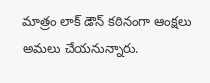మాత్రం లాక్ డౌన్ కఠినంగా ఆంక్షలు అమలు చేయనున్నారు.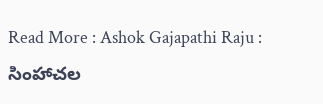Read More : Ashok Gajapathi Raju : సింహాచల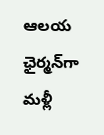ఆలయ ఛైర్మన్‌గా మళ్లీ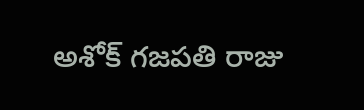అశోక్ గజపతి రాజు